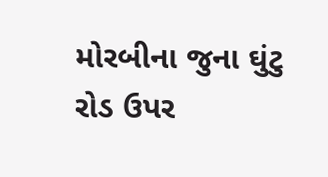મોરબીના જુના ઘુંટુ રોડ ઉપર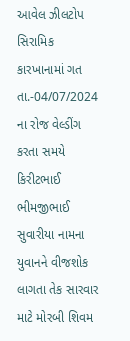આવેલ ઝીલટોપ સિરામિક કારખાનામાં ગત તા.-04/07/2024 ના રોજ વેલ્ડીંગ કરતા સમયે કિરીટભાઈ ભીમજીભાઈ સુવારીયા નામના યુવાનને વીજશોક લાગતા તેક સારવાર માટે મોરબી શિવમ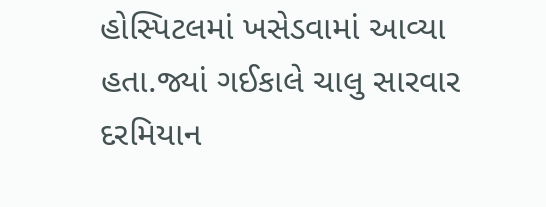હોસ્પિટલમાં ખસેડવામાં આવ્યા હતા.જ્યાં ગઈકાલે ચાલુ સારવાર દરમિયાન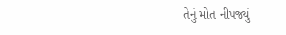તેનું મોત નીપજ્યું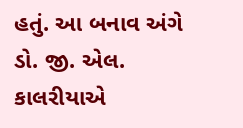હતું. આ બનાવ અંગે ડો. જી. એલ. કાલરીયાએ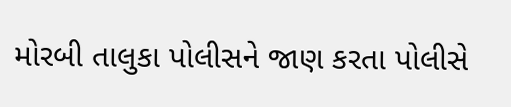મોરબી તાલુકા પોલીસને જાણ કરતા પોલીસે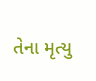તેના મૃત્યુ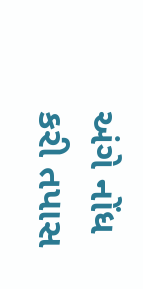અંગે નોંધ કરી તપાસ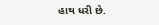હાથ ધરી છે.